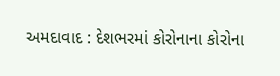અમદાવાદ : દેશભરમાં કોરોનાના કોરોના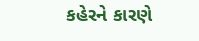કહેરને કારણે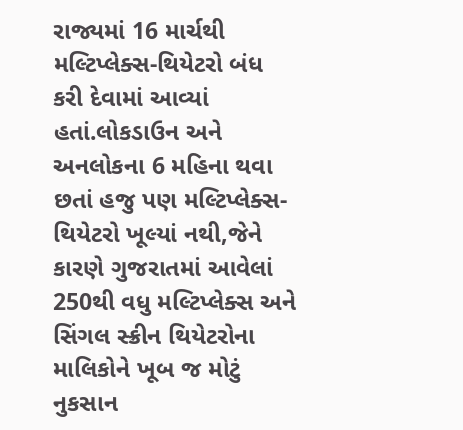રાજ્યમાં 16 માર્ચથી મલ્ટિપ્લેક્સ-થિયેટરો બંધ કરી દેવામાં આવ્યાં હતાં.લોકડાઉન અને અનલોકના 6 મહિના થવા છતાં હજુ પણ મલ્ટિપ્લેક્સ-થિયેટરો ખૂલ્યાં નથી,જેને કારણે ગુજરાતમાં આવેલાં 250થી વધુ મલ્ટિપ્લેક્સ અને સિંગલ સ્ક્રીન થિયેટરોના માલિકોને ખૂબ જ મોટું નુકસાન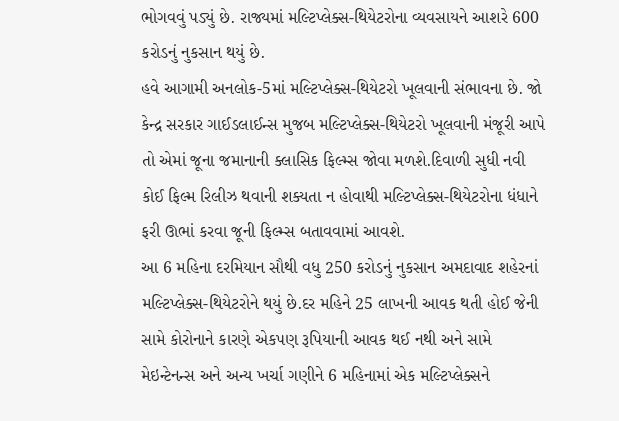ભોગવવું પડ્યું છે. રાજ્યમાં મલ્ટિપ્લેક્સ-થિયેટરોના વ્યવસાયને આશરે 600 કરોડનું નુકસાન થયું છે.
હવે આગામી અનલોક-5માં મલ્ટિપ્લેક્સ-થિયેટરો ખૂલવાની સંભાવના છે. જો કેન્દ્ર સરકાર ગાઈડલાઈન્સ મુજબ મલ્ટિપ્લેક્સ-થિયેટરો ખૂલવાની મંજૂરી આપે તો એમાં જૂના જમાનાની ક્લાસિક ફિલ્મ્સ જોવા મળશે.દિવાળી સુધી નવી કોઈ ફિલ્મ રિલીઝ થવાની શક્યતા ન હોવાથી મલ્ટિપ્લેક્સ-થિયેટરોના ધંધાને ફરી ઊભાં કરવા જૂની ફિલ્મ્સ બતાવવામાં આવશે.
આ 6 મહિના દરમિયાન સૌથી વધુ 250 કરોડનું નુકસાન અમદાવાદ શહેરનાં મલ્ટિપ્લેક્સ-થિયેટરોને થયું છે.દર મહિને 25 લાખની આવક થતી હોઈ જેની સામે કોરોનાને કારણે એકપણ રૂપિયાની આવક થઈ નથી અને સામે મેઇન્ટેનન્સ અને અન્ય ખર્ચા ગણીને 6 મહિનામાં એક મલ્ટિપ્લેક્સને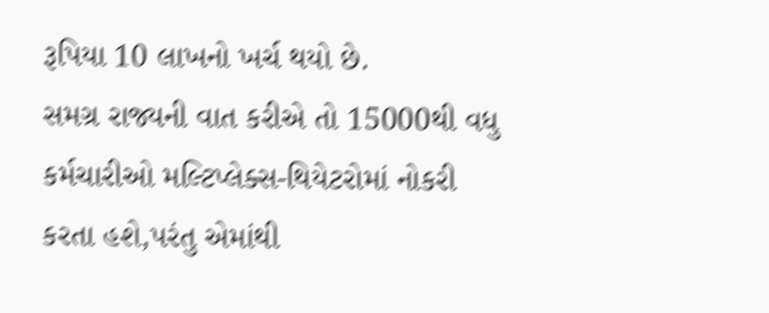રૂપિયા 10 લાખનો ખર્ચ થયો છે.
સમગ્ર રાજ્યની વાત કરીએ તો 15000થી વધુ કર્મચારીઓ મલ્ટિપ્લેક્સ-થિયેટરોમાં નોકરી કરતા હશે,પરંતુ એમાંથી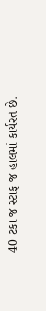40 ટકા જ સ્ટાફ જ હાલમાં કાર્યરત છે.